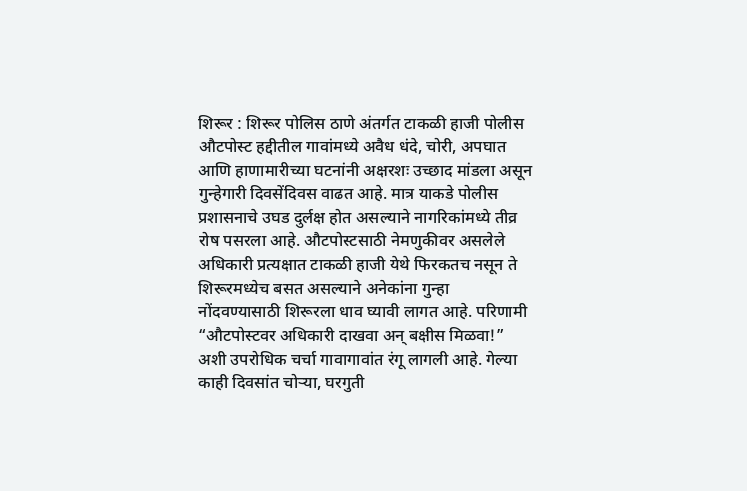शिरूर : शिरूर पोलिस ठाणे अंतर्गत टाकळी हाजी पोलीस औटपोस्ट हद्दीतील गावांमध्ये अवैध धंदे, चोरी, अपघात आणि हाणामारीच्या घटनांनी अक्षरशः उच्छाद मांडला असून गुन्हेगारी दिवसेंदिवस वाढत आहे. मात्र याकडे पोलीस प्रशासनाचे उघड दुर्लक्ष होत असल्याने नागरिकांमध्ये तीव्र रोष पसरला आहे. औटपोस्टसाठी नेमणुकीवर असलेले अधिकारी प्रत्यक्षात टाकळी हाजी येथे फिरकतच नसून ते शिरूरमध्येच बसत असल्याने अनेकांना गुन्हा नोंदवण्यासाठी शिरूरला धाव घ्यावी लागत आहे. परिणामी “औटपोस्टवर अधिकारी दाखवा अन् बक्षीस मिळवा!” अशी उपरोधिक चर्चा गावागावांत रंगू लागली आहे. गेल्या काही दिवसांत चोऱ्या, घरगुती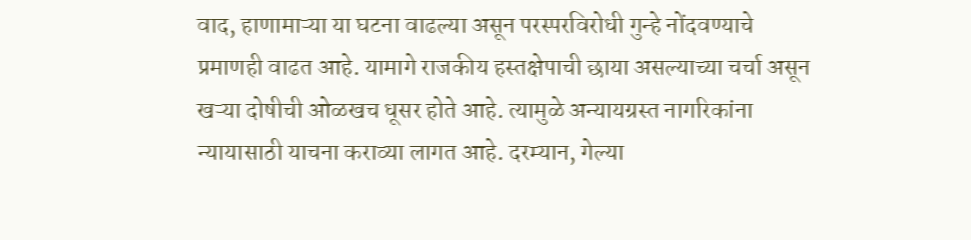वाद, हाणामाऱ्या या घटना वाढल्या असून परस्परविरोधी गुन्हे नोंदवण्याचे प्रमाणही वाढत आहे. यामागे राजकीय हस्तक्षेपाची छाया असल्याच्या चर्चा असून खऱ्या दोषीची ओळखच धूसर होते आहे. त्यामुळे अन्यायग्रस्त नागरिकांना न्यायासाठी याचना कराव्या लागत आहे. दरम्यान, गेल्या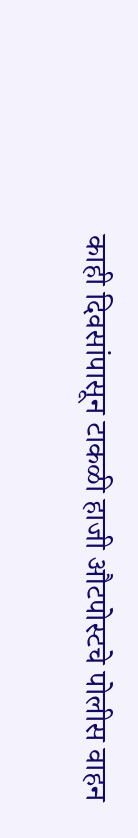काही दिवसांपासून टाकळी हाजी औटपोस्टचे पोलीस वाहन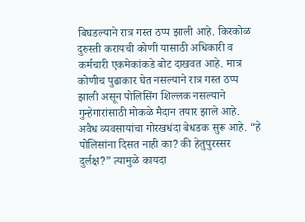बिघडल्याने रात्र गस्त ठप्प झाली आहे. किरकोळ दुरुस्ती करायची कोणी यासाठी अधिकारी व कर्मचारी एकमेकांकडे बोट दाखवत आहे. मात्र कोणीच पुढाकार घेत नसल्याने रात्र गस्त ठप्प झाली असून पोलिसिंग शिल्लक नसल्याने गुन्हेगारांसाठी मोकळे मैदान तयार झाले आहे. अवैध व्यवसायांचा गोरखधंदा बेधडक सुरू आहे. “हे पोलिसांना दिसत नाही का? की हेतुपुरस्सर दुर्लक्ष?” त्यामुळे कायदा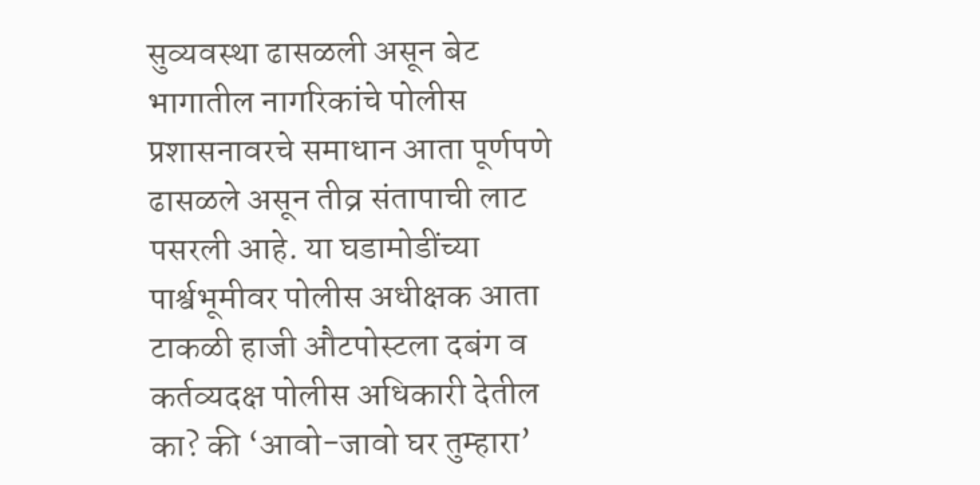सुव्यवस्था ढासळली असून बेट भागातील नागरिकांचे पोलीस प्रशासनावरचे समाधान आता पूर्णपणे ढासळले असून तीव्र संतापाची लाट पसरली आहे. या घडामोडींच्या पार्श्वभूमीवर पोलीस अधीक्षक आता टाकळी हाजी औटपोस्टला दबंग व कर्तव्यदक्ष पोलीस अधिकारी देतील का? की ‘आवो-जावो घर तुम्हारा’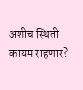अशीच स्थिती कायम राहणार?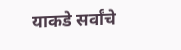याकडे सर्वांचे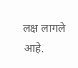लक्ष लागले आहे.